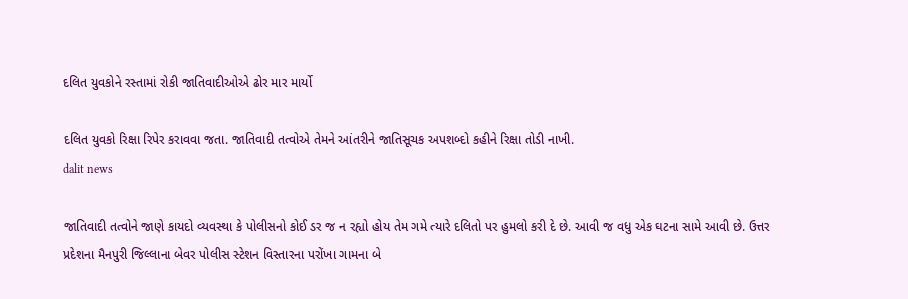દલિત યુવકોને રસ્તામાં રોકી જાતિવાદીઓએ ઢોર માર માર્યો

દલિત યુવકો રિક્ષા રિપેર કરાવવા જતા. જાતિવાદી તત્વોએ તેમને આંતરીને જાતિસૂચક અપશબ્દો કહીને રિક્ષા તોડી નાખી.
dalit news

જાતિવાદી તત્વોને જાણે કાયદો વ્યવસ્થા કે પોલીસનો કોઈ ડર જ ન રહ્યો હોય તેમ ગમે ત્યારે દલિતો પર હુમલો કરી દે છે. આવી જ વધુ એક ઘટના સામે આવી છે. ઉત્તર પ્રદેશના મૈનપુરી જિલ્લાના બેવર પોલીસ સ્ટેશન વિસ્તારના પરોંખા ગામના બે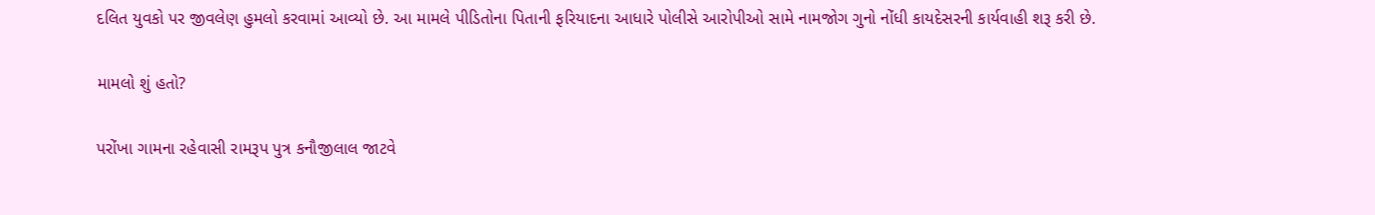દલિત યુવકો પર જીવલેણ હુમલો કરવામાં આવ્યો છે. આ મામલે પીડિતોના પિતાની ફરિયાદના આધારે પોલીસે આરોપીઓ સામે નામજોગ ગુનો નોંધી કાયદેસરની કાર્યવાહી શરૂ કરી છે.

મામલો શું હતો?

પરોંખા ગામના રહેવાસી રામરૂપ પુત્ર કનૌજીલાલ જાટવે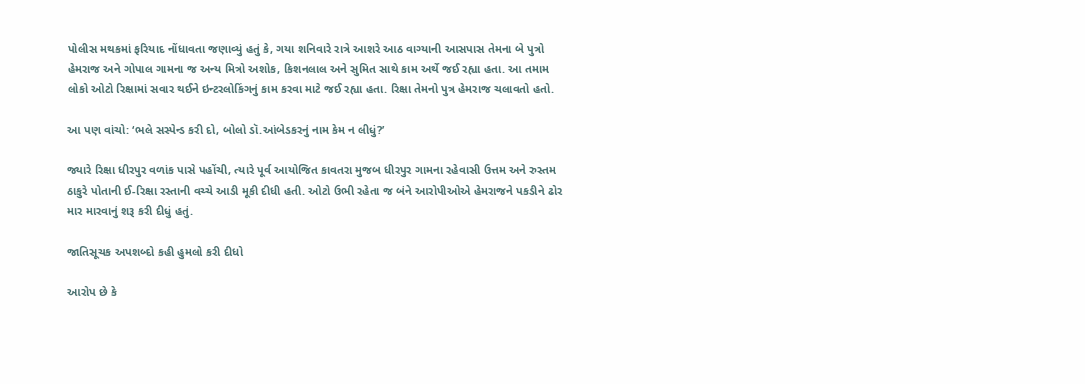પોલીસ મથકમાં ફરિયાદ નોંધાવતા જણાવ્યું હતું કે, ગયા શનિવારે રાત્રે આશરે આઠ વાગ્યાની આસપાસ તેમના બે પુત્રો હેમરાજ અને ગોપાલ ગામના જ અન્ય મિત્રો અશોક, કિશનલાલ અને સુમિત સાથે કામ અર્થે જઈ રહ્યા હતા. આ તમામ લોકો ઓટો રિક્ષામાં સવાર થઈને ઇન્ટરલોકિંગનું કામ કરવા માટે જઈ રહ્યા હતા. રિક્ષા તેમનો પુત્ર હેમરાજ ચલાવતો હતો.

આ પણ વાંચો: ‘ભલે સસ્પેન્ડ કરી દો, બોલો ડૉ.આંબેડકરનું નામ કેમ ન લીધું?’

જ્યારે રિક્ષા ધીરપુર વળાંક પાસે પહોંચી, ત્યારે પૂર્વ આયોજિત કાવતરા મુજબ ધીરપુર ગામના રહેવાસી ઉત્તમ અને રુસ્તમ ઠાકુરે પોતાની ઈ-રિક્ષા રસ્તાની વચ્ચે આડી મૂકી દીધી હતી. ઓટો ઉભી રહેતા જ બંને આરોપીઓએ હેમરાજને પકડીને ઢોર માર મારવાનું શરૂ કરી દીધું હતું.

જાતિસૂચક અપશબ્દો કહી હુમલો કરી દીધો

આરોપ છે કે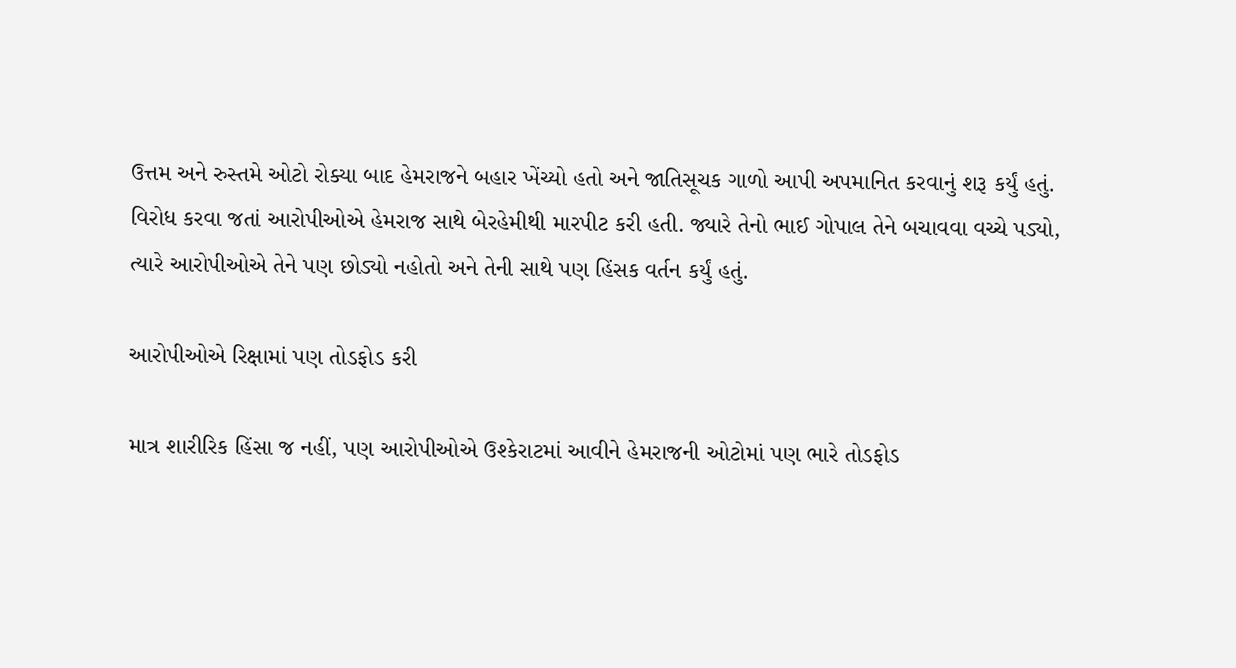ઉત્તમ અને રુસ્તમે ઓટો રોક્યા બાદ હેમરાજને બહાર ખેંચ્યો હતો અને જાતિસૂચક ગાળો આપી અપમાનિત કરવાનું શરૂ કર્યું હતું. વિરોધ કરવા જતાં આરોપીઓએ હેમરાજ સાથે બેરહેમીથી મારપીટ કરી હતી. જ્યારે તેનો ભાઈ ગોપાલ તેને બચાવવા વચ્ચે પડ્યો, ત્યારે આરોપીઓએ તેને પણ છોડ્યો નહોતો અને તેની સાથે પણ હિંસક વર્તન કર્યું હતું.

આરોપીઓએ રિક્ષામાં પણ તોડફોડ કરી

માત્ર શારીરિક હિંસા જ નહીં, પણ આરોપીઓએ ઉશ્કેરાટમાં આવીને હેમરાજની ઓટોમાં પણ ભારે તોડફોડ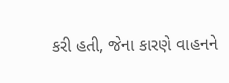કરી હતી, જેના કારણે વાહનને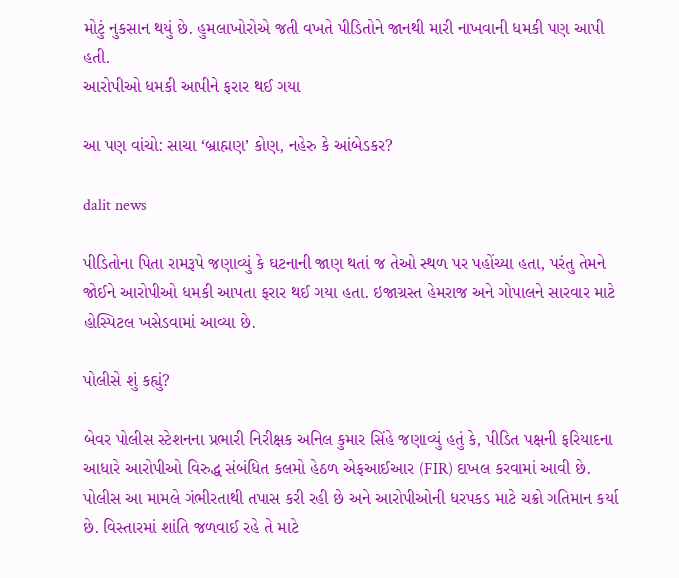મોટું નુકસાન થયું છે. હુમલાખોરોએ જતી વખતે પીડિતોને જાનથી મારી નાખવાની ધમકી પણ આપી હતી.
આરોપીઓ ધમકી આપીને ફરાર થઈ ગયા

આ પણ વાંચો: સાચા ‘બ્રાહ્મણ’ કોણ, નહેરુ કે આંબેડકર?

dalit news

પીડિતોના પિતા રામરૂપે જણાવ્યું કે ઘટનાની જાણ થતાં જ તેઓ સ્થળ પર પહોંચ્યા હતા, પરંતુ તેમને જોઈને આરોપીઓ ધમકી આપતા ફરાર થઈ ગયા હતા. ઇજાગ્રસ્ત હેમરાજ અને ગોપાલને સારવાર માટે હોસ્પિટલ ખસેડવામાં આવ્યા છે.

પોલીસે શું કહ્યું?

બેવર પોલીસ સ્ટેશનના પ્રભારી નિરીક્ષક અનિલ કુમાર સિંહે જણાવ્યું હતું કે, પીડિત પક્ષની ફરિયાદના આધારે આરોપીઓ વિરુદ્ધ સંબંધિત કલમો હેઠળ એફઆઈઆર (FIR) દાખલ કરવામાં આવી છે. પોલીસ આ મામલે ગંભીરતાથી તપાસ કરી રહી છે અને આરોપીઓની ધરપકડ માટે ચક્રો ગતિમાન કર્યા છે. વિસ્તારમાં શાંતિ જળવાઈ રહે તે માટે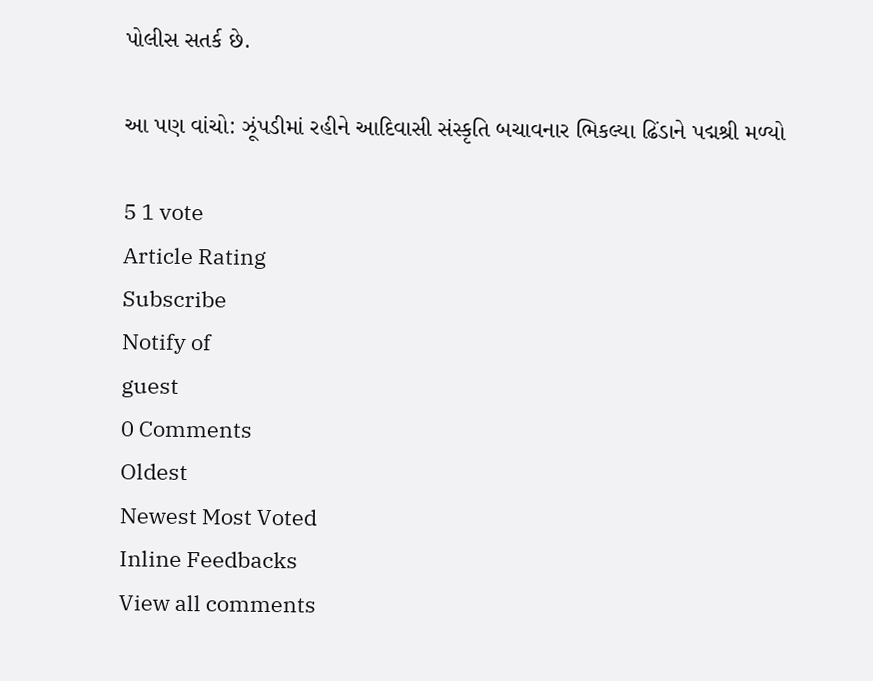પોલીસ સતર્ક છે.

આ પણ વાંચો: ઝૂંપડીમાં રહીને આદિવાસી સંસ્કૃતિ બચાવનાર ભિકલ્યા ઢિંડાને પદ્મશ્રી મળ્યો

5 1 vote
Article Rating
Subscribe
Notify of
guest
0 Comments
Oldest
Newest Most Voted
Inline Feedbacks
View all comments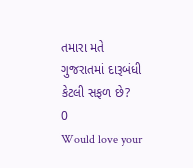તમારા મતે ગુજરાતમાં દારૂબંધી કેટલી સફળ છે?
0
Would love your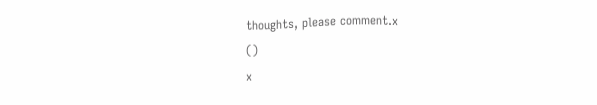thoughts, please comment.x
()
x